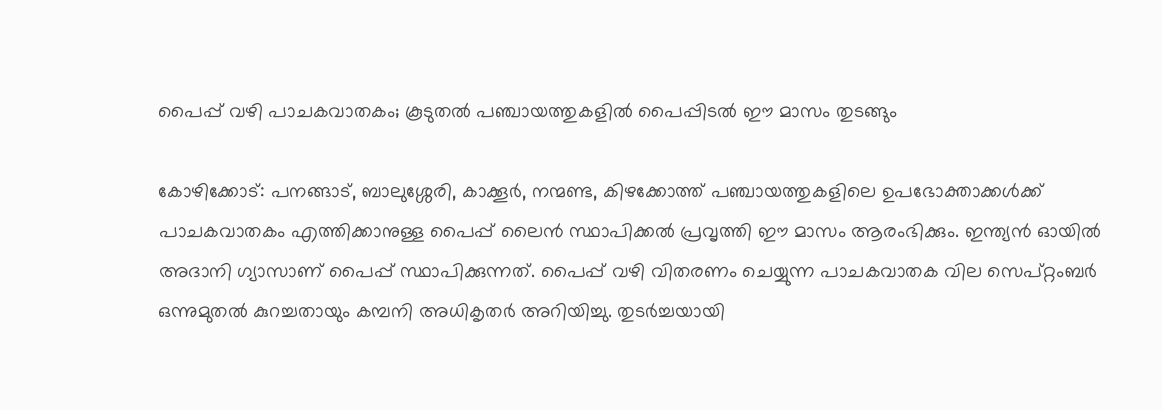പൈപ്പ് വഴി പാചകവാതകം; കൂടുതൽ പഞ്ചായത്തുകളിൽ പൈപ്പിടൽ ഈ മാസം തുടങ്ങും

കോഴിക്കോട്: പനങ്ങാട്, ബാലുശ്ശേരി, കാക്കൂർ, നന്മണ്ട, കിഴക്കോത്ത് പഞ്ചായത്തുകളിലെ ഉപഭോക്താക്കൾക്ക് പാചകവാതകം എത്തിക്കാനുള്ള പൈപ്പ് ലൈൻ സ്ഥാപിക്കൽ പ്രവൃത്തി ഈ മാസം ആരംഭിക്കും. ഇന്ത്യൻ ഓയിൽ അദാനി ഗ്യാസാണ് പൈപ്പ് സ്ഥാപിക്കുന്നത്. പൈപ്പ് വഴി വിതരണം ചെയ്യുന്ന പാചകവാതക വില സെപ്റ്റംബർ ഒന്നുമുതൽ കുറച്ചതായും കമ്പനി അധികൃതർ അറിയിച്ചു. തുടർച്ചയായി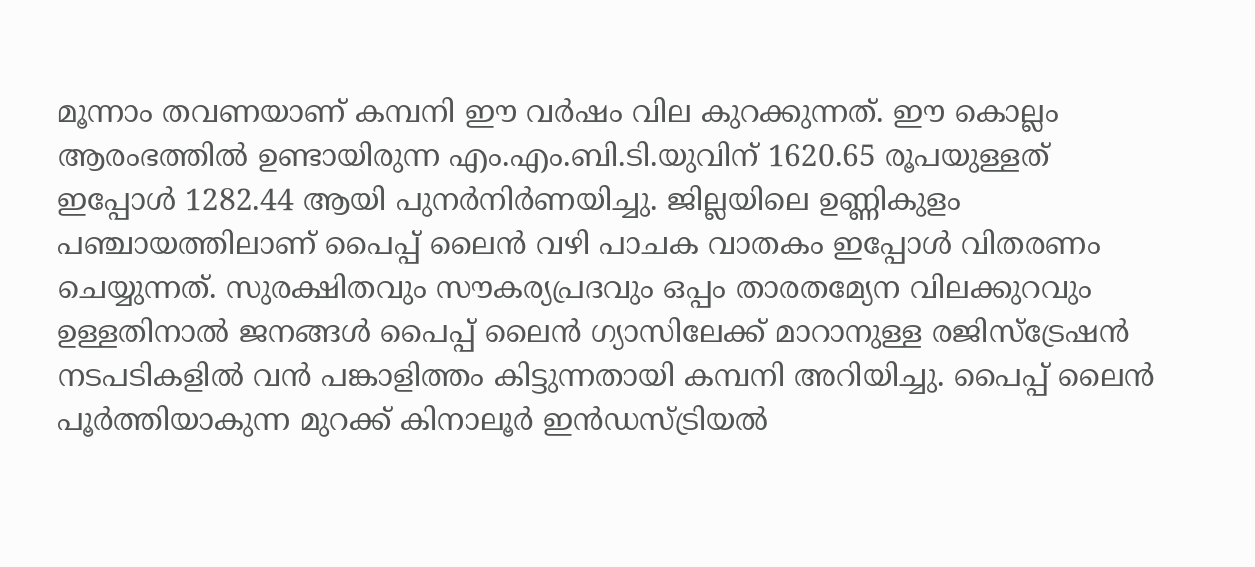മൂന്നാം തവണയാണ് കമ്പനി ഈ വർഷം വില കുറക്കുന്നത്. ഈ കൊല്ലം ആരംഭത്തിൽ ഉണ്ടായിരുന്ന എം.എം.ബി.ടി.യുവിന് 1620.65 രൂപയുള്ളത് ഇപ്പോൾ 1282.44 ആയി പുനർനിർണയിച്ചു. ജില്ലയിലെ ഉണ്ണികുളം പഞ്ചായത്തിലാണ് പൈപ്പ് ലൈൻ വഴി പാചക വാതകം ഇപ്പോൾ വിതരണം ചെയ്യുന്നത്. സുരക്ഷിതവും സൗകര്യപ്രദവും ഒപ്പം താരതമ്യേന വിലക്കുറവും ഉള്ളതിനാൽ ജനങ്ങൾ പൈപ്പ് ലൈൻ ഗ്യാസിലേക്ക് മാറാനുള്ള രജിസ്ട്രേഷൻ നടപടികളിൽ വൻ പങ്കാളിത്തം കിട്ടുന്നതായി കമ്പനി അറിയിച്ചു. പൈപ്പ് ലൈൻ പൂർത്തിയാകുന്ന മുറക്ക് കിനാലൂർ ഇൻഡസ്ട്രിയൽ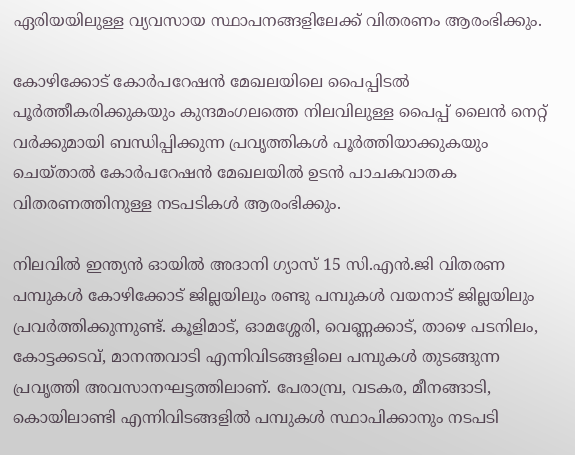ഏരിയയിലുള്ള വ്യവസായ സ്ഥാപനങ്ങളിലേക്ക് വിതരണം ആരംഭിക്കും.

കോഴിക്കോട് കോർപറേഷൻ മേഖലയിലെ പൈപ്പിടൽ പൂർത്തീകരിക്കുകയും കുന്ദമംഗലത്തെ നിലവിലുള്ള പൈപ്പ് ലൈൻ നെറ്റ് വർക്കുമായി ബന്ധിപ്പിക്കുന്ന പ്രവൃത്തികൾ പൂർത്തിയാക്കുകയും ചെയ്താൽ കോർപറേഷൻ മേഖലയിൽ ഉടൻ പാചകവാതക വിതരണത്തിനുള്ള നടപടികൾ ആരംഭിക്കും.

നിലവിൽ ഇന്ത്യൻ ഓയിൽ അദാനി ഗ്യാസ് 15 സി.എൻ.ജി വിതരണ പമ്പുകൾ കോഴിക്കോട് ജില്ലയിലും രണ്ടു പമ്പുകൾ വയനാട് ജില്ലയിലും പ്രവർത്തിക്കുന്നുണ്ട്. കൂളിമാട്, ഓമശ്ശേരി, വെണ്ണക്കാട്, താഴെ പടനിലം, കോട്ടക്കടവ്, മാനന്തവാടി എന്നിവിടങ്ങളിലെ പമ്പുകൾ തുടങ്ങുന്ന പ്രവൃത്തി അവസാനഘട്ടത്തിലാണ്. പേരാമ്പ്ര, വടകര, മീനങ്ങാടി, കൊയിലാണ്ടി എന്നിവിടങ്ങളിൽ പമ്പുകൾ സ്ഥാപിക്കാനും നടപടി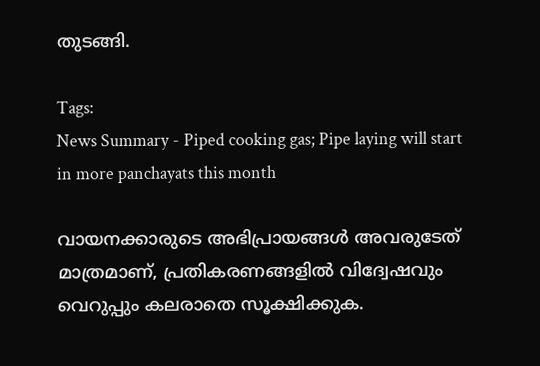തുടങ്ങി.

Tags:
News Summary - Piped cooking gas; Pipe laying will start in more panchayats this month

വായനക്കാരുടെ അഭിപ്രായങ്ങള്‍ അവരുടേത് മാത്രമാണ്, പ്രതികരണങ്ങളിൽ വിദ്വേഷവും വെറുപ്പും കലരാതെ സൂക്ഷിക്കുക.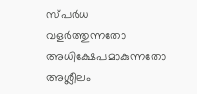സ്പർധ വളർത്തുന്നതോ അധിക്ഷേപമാകുന്നതോ അശ്ലീലം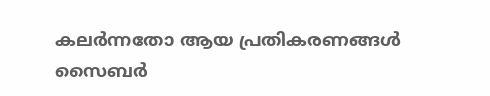കലർന്നതോ ആയ പ്രതികരണങ്ങൾ സൈബർ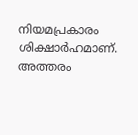നിയമപ്രകാരം ശിക്ഷാർഹമാണ്. അത്തരം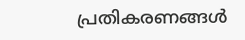പ്രതികരണങ്ങൾ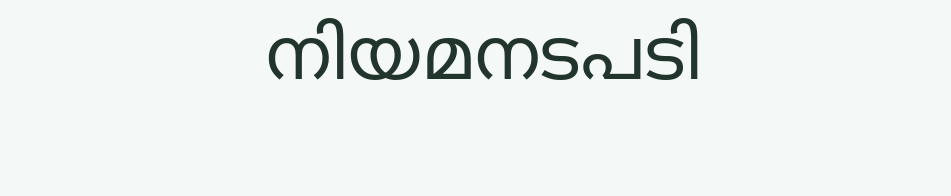നിയമനടപടി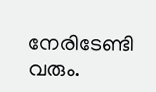നേരിടേണ്ടി വരും.